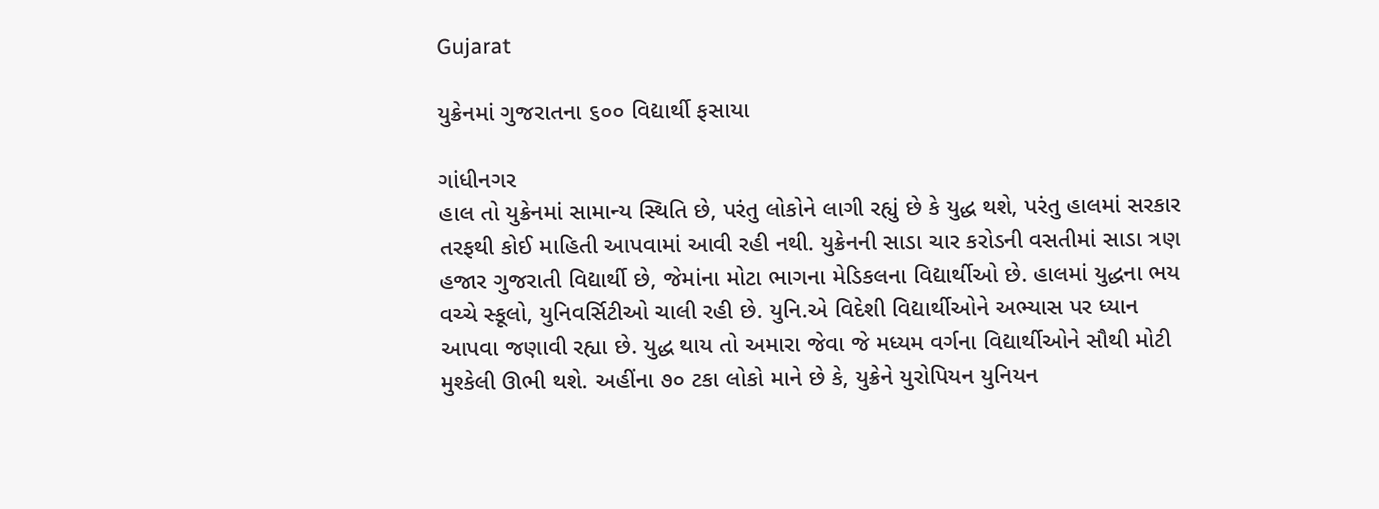Gujarat

યુક્રેનમાં ગુજરાતના ૬૦૦ વિદ્યાર્થી ફસાયા

ગાંધીનગર
હાલ તો યુક્રેનમાં સામાન્ય સ્થિતિ છે, પરંતુ લોકોને લાગી રહ્યું છે કે યુદ્ધ થશે, પરંતુ હાલમાં સરકાર તરફથી કોઈ માહિતી આપવામાં આવી રહી નથી. યુક્રેનની સાડા ચાર કરોડની વસતીમાં સાડા ત્રણ હજાર ગુજરાતી વિદ્યાર્થી છે, જેમાંના મોટા ભાગના મેડિકલના વિદ્યાર્થીઓ છે. હાલમાં યુદ્ધના ભય વચ્ચે સ્કૂલો, યુનિવર્સિટીઓ ચાલી રહી છે. યુનિ.એ વિદેશી વિદ્યાર્થીઓને અભ્યાસ પર ધ્યાન આપવા જણાવી રહ્યા છે. યુદ્ધ થાય તો અમારા જેવા જે મધ્યમ વર્ગના વિદ્યાર્થીઓને સૌથી મોટી મુશ્કેલી ઊભી થશે. અહીંના ૭૦ ટકા લોકો માને છે કે, યુક્રેને યુરોપિયન યુનિયન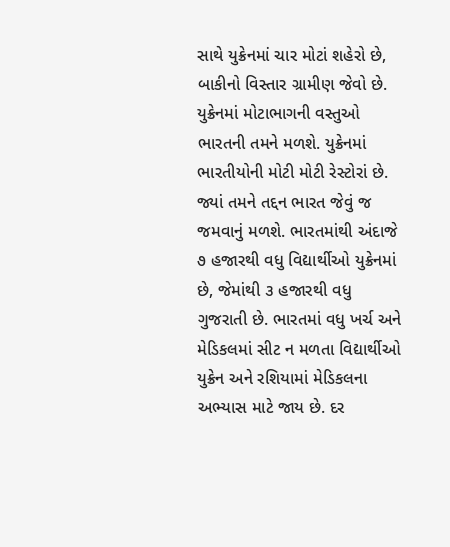સાથે યુક્રેનમાં ચાર મોટાં શહેરો છે, બાકીનો વિસ્તાર ગ્રામીણ જેવો છે. યુક્રેનમાં મોટાભાગની વસ્તુઓ ભારતની તમને મળશે. યુક્રેનમાં ભારતીયોની મોટી મોટી રેસ્ટોરાં છે. જ્યાં તમને તદ્દન ભારત જેવું જ જમવાનું મળશે. ભારતમાંથી અંદાજે ૭ હજારથી વધુ વિદ્યાર્થીઓ યુક્રેનમાં છે, જેમાંથી ૩ હજારથી વધુ ગુજરાતી છે. ભારતમાં વધુ ખર્ચ અને મેડિકલમાં સીટ ન મળતા વિદ્યાર્થીઓ યુક્રેન અને રશિયામાં મેડિકલના અભ્યાસ માટે જાય છે. દર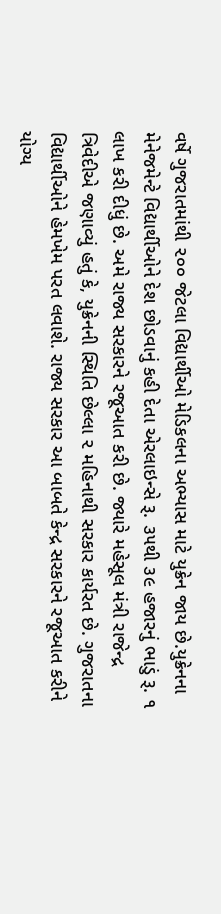વર્ષે ગુજરાતમાંથી ૨૦૦ જેટલા વિદ્યાર્થીઓ મેડિકલના અભ્યાસ માટે યુક્રેન જાય છે.યુક્રેનના મેનેજમેન્ટે વિદ્યાર્થીઓને દેશ છોડવાનું કહી દેતા એરલાઇન્સે રૂ. ૩૫થી ૩૯ હજારનું ભાડું રૂ. ૧ લાખ કરી દીધું છે. અમે રાજ્ય સરકારને રજૂઆત કરી છે. જ્યારે મહેસૂલ મંત્રી રાજેન્દ્ર ત્રિવેદીએ જણાવ્યું હતું કે, યુક્રેનની સ્થિતિ છેલ્લા ૨ મહિનાથી સરકાર કાર્યરત છે. ગુજરાતના વિદ્યાર્થીઓને હેમખેમ પરત લવાશે. રાજ્ય સરકાર આ બાબતે કેન્દ્ર સરકારને રજૂઆત કરીને યોગ્ય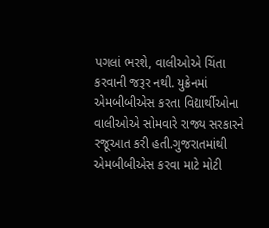પગલાં ભરશે, વાલીઓએ ચિંતા કરવાની જરૂર નથી. યુક્રેનમાં એમબીબીએસ કરતા વિદ્યાર્થીઓના વાલીઓએ સોમવારે રાજ્ય સરકારને રજૂઆત કરી હતી.ગુજરાતમાંથી એમબીબીએસ કરવા માટે મોટી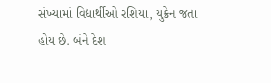સંખ્યામાં વિદ્યાર્થીઓ રશિયા, યુક્રેન જતા હોય છે. બંને દેશ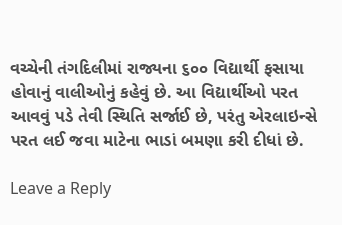વચ્ચેની તંગદિલીમાં રાજ્યના ૬૦૦ વિદ્યાર્થી ફસાયા હોવાનું વાલીઓનું કહેવું છે. આ વિદ્યાર્થીઓ પરત આવવું પડે તેવી સ્થિતિ સર્જાઈ છે, પરંતુ એરલાઇન્સે પરત લઈ જવા માટેના ભાડાં બમણા કરી દીધાં છે.

Leave a Reply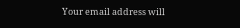Your email address will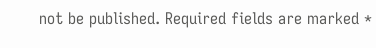not be published. Required fields are marked *